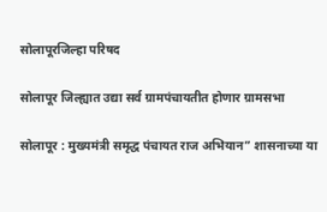सोलापूरजिल्हा परिषद

सोलापूर जिल्ह्यात उद्या सर्व ग्रामपंचायतीत होणार ग्रामसभा

सोलापूर : मुख्यमंत्री समृद्ध पंचायत राज अभियान” शासनाच्या या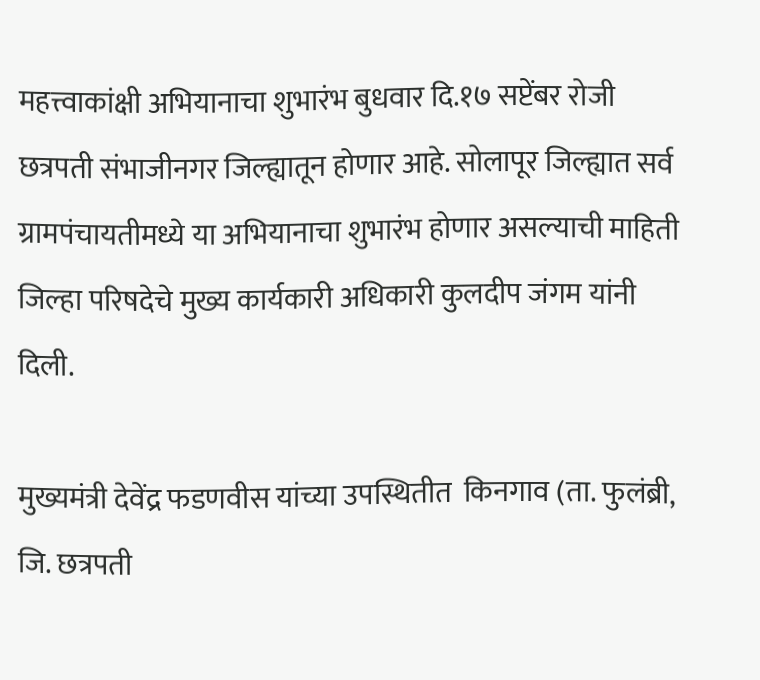महत्त्वाकांक्षी अभियानाचा शुभारंभ बुधवार दि.१७ सप्टेंबर रोजी छत्रपती संभाजीनगर जिल्ह्यातून होणार आहे. सोलापूर जिल्ह्यात सर्व ग्रामपंचायतीमध्ये या अभियानाचा शुभारंभ होणार असल्याची माहिती जिल्हा परिषदेचे मुख्य कार्यकारी अधिकारी कुलदीप जंगम यांनी दिली.

मुख्यमंत्री देवेंद्र फडणवीस यांच्या उपस्थितीत  किनगाव (ता. फुलंब्री, जि. छत्रपती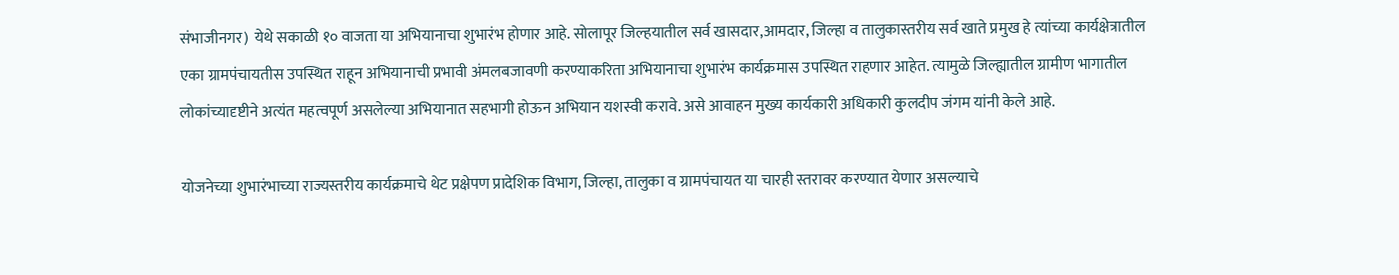संभाजीनगर)  येथे सकाळी १० वाजता या अभियानाचा शुभारंभ होणार आहे. सोलापूर जिल्हयातील सर्व खासदार,आमदार, जिल्हा व तालुकास्तरीय सर्व खाते प्रमुख हे त्यांच्या कार्यक्षेत्रातील एका ग्रामपंचायतीस उपस्थित राहून अभियानाची प्रभावी अंमलबजावणी करण्याकरिता अभियानाचा शुभारंभ कार्यक्रमास उपस्थित राहणार आहेत. त्यामुळे जिल्ह्यातील ग्रामीण भागातील लोकांच्यादृष्टीने अत्यंत महत्वपूर्ण असलेल्या अभियानात सहभागी होऊन अभियान यशस्वी करावे. असे आवाहन मुख्य कार्यकारी अधिकारी कुलदीप जंगम यांनी केले आहे.

योजनेच्या शुभारंभाच्या राज्यस्तरीय कार्यक्रमाचे थेट प्रक्षेपण प्रादेशिक विभाग, जिल्हा, तालुका व ग्रामपंचायत या चारही स्तरावर करण्यात येणार असल्याचे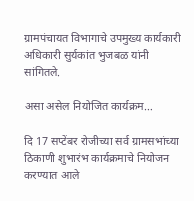ग्रामपंचायत विभागाचे उपमुख्य कार्यकारी अधिकारी सुर्यकांत भुजबळ यांनी सांगितले.

असा असेल नियोजित कार्यक्रम…

दि 17 सप्टेंबर रोजीच्या सर्व ग्रामसभांच्या ठिकाणी शुभारंभ कार्यक्रमाचे नियोजन करण्यात आले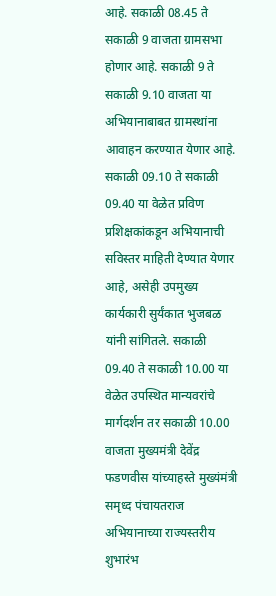आहे. सकाळी 08.45 ते सकाळी 9 वाजता ग्रामसभा होणार आहे. सकाळी 9 ते सकाळी 9.10 वाजता या अभियानाबाबत ग्रामस्थांना आवाहन करण्यात येणार आहे. सकाळी 09.10 ते सकाळी 09.40 या वेळेत प्रविण प्रशिक्षकांकडून अभियानाची सविस्तर माहिती देण्यात येणार आहे, असेही उपमुख्य कार्यकारी सुर्यंकात भुजबळ यांनी सांगितले. सकाळी 09.40 ते सकाळी 10.00 या वेळेत उपस्थित मान्यवरांचे मार्गदर्शन तर सकाळी 10.00 वाजता मुख्यमंत्री देवेंद्र फडणवीस यांच्याहस्ते मुख्यंमंत्री समृध्द पंचायतराज अभियानाच्या राज्यस्तरीय शुभारंभ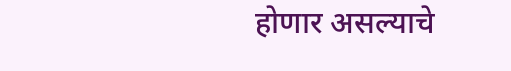होणार असल्याचे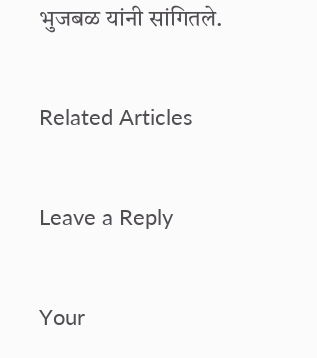भुजबळ यांनी सांगितले.

Related Articles

Leave a Reply

Your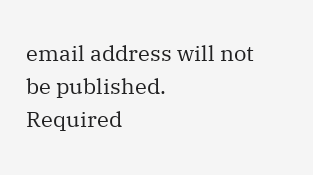email address will not be published. Required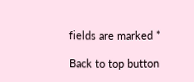fields are marked *

Back to top button